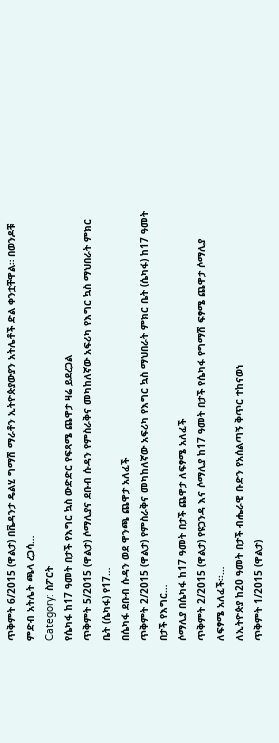ጥቅምት 6/2015 (ዋልታ) በቬዳንታ ዴልሂ ግማሽ ማራቶን ኢትዮጵያውያን አትሌቶች ድል ቀንቷቸዋል። በወንዶቹ ምድብ አትሌት ጫላ ረጋሳ…
Category: ስፖርት
የሴካፋ ከ17 ዓመት በታች የእግር ኳስ ውድድር የፍጻሜ ጨዋታ ዛሬ ይደረጋል
ጥቅምት 5/2015 (ዋልታ) ሶማሊያና ደቡብ ሱዳን የምስራቅና መካከለኛው አፍሪካ የእግር ኳስ ማህበራት ምክር ቤት (ሴካፋ) የ17…
በሴካፋ ደቡብ ሱዳን ወደ ዋንጫ ጨዋታ አለፈች
ጥቅምት 2/2015 (ዋልታ) የምስራቅና መካከለኛው አፍሪካ የእግር ኳስ ማህበራት ምክር ቤት (ሴካፋ) ከ17 ዓመት በታች የእግር…
ሶማሊያ በሴካፋ ከ17 ዓመት በታች ጨዋታ ለፍፃሜ አለፈች
ጥቅምት 2/2015 (ዋልታ) የዩጋንዳ እና ሶማሊያ ከ17 ዓመት በታች የሴካፋ የግማሽ ፍፃሜ ጨዋታ ሶማሊያ ለፍፃሜ አለፈች፡፡…
ለኢትዮጵያ ከ20 ዓመት በታች ብሔራዊ ቡድን የአሰልጣኝ ቅጥር ተከናወነ
ጥቅምት 1/2015 (ዋልታ)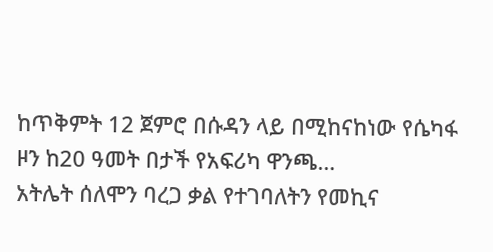ከጥቅምት 12 ጀምሮ በሱዳን ላይ በሚከናከነው የሴካፋ ዞን ከ20 ዓመት በታች የአፍሪካ ዋንጫ…
አትሌት ሰለሞን ባረጋ ቃል የተገባለትን የመኪና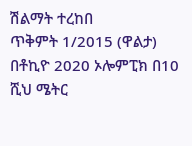ሽልማት ተረከበ
ጥቅምት 1/2015 (ዋልታ) በቶኪዮ 2020 ኦሎምፒክ በ10 ሺህ ሜትር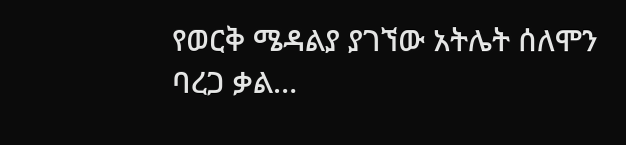የወርቅ ሜዳልያ ያገኘው አትሌት ሰለሞን ባረጋ ቃል…